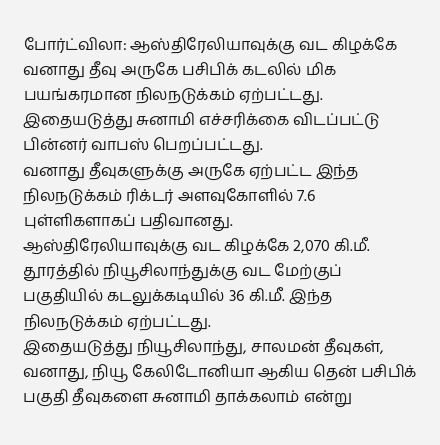போர்ட்விலா: ஆஸ்திரேலியாவுக்கு வட கிழக்கே வனாது தீவு அருகே பசிபிக் கடலில் மிக பயங்கரமான நிலநடுக்கம் ஏற்பட்டது. இதையடுத்து சுனாமி எச்சரிக்கை விடப்பட்டு பின்னர் வாபஸ் பெறப்பட்டது.
வனாது தீவுகளுக்கு அருகே ஏற்பட்ட இந்த நிலநடுக்கம் ரிக்டர் அளவுகோளில் 7.6 புள்ளிகளாகப் பதிவானது.
ஆஸ்திரேலியாவுக்கு வட கிழக்கே 2,070 கி.மீ. தூரத்தில் நியூசிலாந்துக்கு வட மேற்குப் பகுதியில் கடலுக்கடியில் 36 கி.மீ. இந்த நிலநடுக்கம் ஏற்பட்டது.
இதையடுத்து நியூசிலாந்து, சாலமன் தீவுகள், வனாது, நியூ கேலிடோனியா ஆகிய தென் பசிபிக் பகுதி தீவுகளை சுனாமி தாக்கலாம் என்று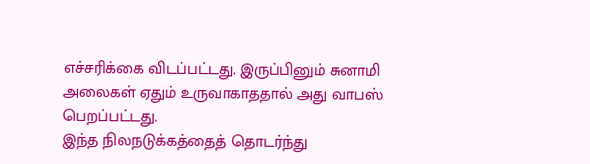எச்சரிக்கை விடப்பட்டது. இருப்பினும் சுனாமி அலைகள் ஏதும் உருவாகாததால் அது வாபஸ் பெறப்பட்டது.
இந்த நிலநடுக்கத்தைத் தொடர்ந்து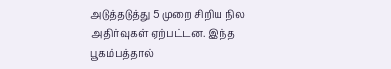அடுத்தடுத்து 5 முறை சிறிய நில அதிர்வுகள் ஏற்பட்டன. இந்த பூகம்பத்தால்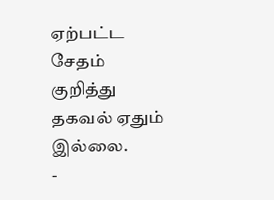ஏற்பட்ட சேதம் குறித்து தகவல் ஏதும் இல்லை.
-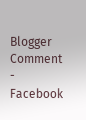Blogger Comment
- Facebook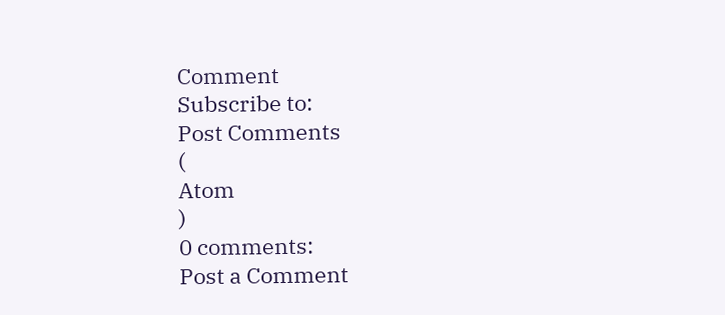Comment
Subscribe to:
Post Comments
(
Atom
)
0 comments:
Post a Comment